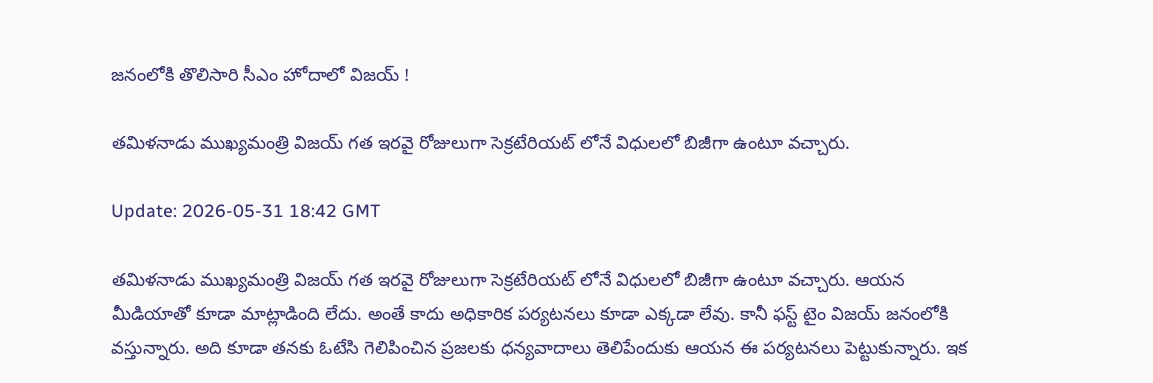జనంలోకి తొలిసారి సీఎం హోదాలో విజయ్ !

తమిళనాడు ముఖ్యమంత్రి విజయ్ గత ఇరవై రోజులుగా సెక్రటేరియట్ లోనే విధులలో బిజీగా ఉంటూ వచ్చారు.

Update: 2026-05-31 18:42 GMT

తమిళనాడు ముఖ్యమంత్రి విజయ్ గత ఇరవై రోజులుగా సెక్రటేరియట్ లోనే విధులలో బిజీగా ఉంటూ వచ్చారు. ఆయన మీడియాతో కూడా మాట్లాడింది లేదు. అంతే కాదు అధికారిక పర్యటనలు కూడా ఎక్కడా లేవు. కానీ ఫస్ట్ టైం విజయ్ జనంలోకి వస్తున్నారు. అది కూడా తనకు ఓటేసి గెలిపించిన ప్రజలకు ధన్యవాదాలు తెలిపేందుకు ఆయన ఈ పర్యటనలు పెట్టుకున్నారు. ఇక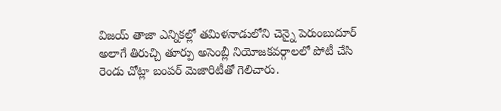విజయ్ తాజా ఎన్నికల్లో తమిళనాడులోని చెన్నై పెరుంబుదూర్ అలాగే తిరుచ్చి తూర్పు అసెంబ్లీ నియోజకవర్గాలలో పోటీ చేసి రెండు చోట్లా బంపర్ మెజారిటీతో గెలిచారు.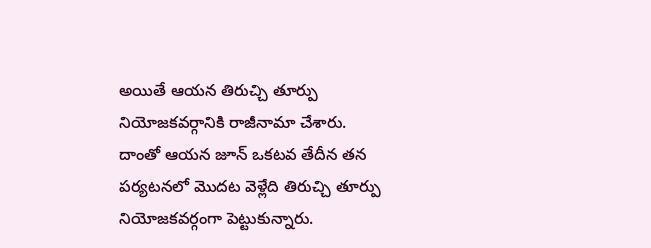అయితే ఆయన తిరుచ్చి తూర్పు నియోజకవర్గానికి రాజీనామా చేశారు. దాంతో ఆయన జూన్ ఒకటవ తేదీన తన పర్యటనలో మొదట వెళ్లేది తిరుచ్చి తూర్పు నియోజకవర్గంగా పెట్టుకున్నారు.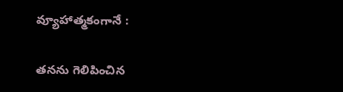వ్యూహాత్మకంగానే :

తనను గెలిపించిన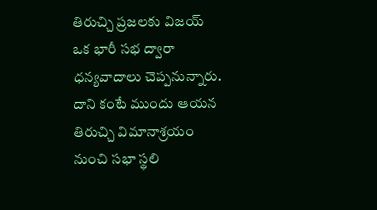తిరుచ్చి ప్రజలకు విజయ్ ఒక భారీ సభ ద్వారా ధన్యవాదాలు చెప్పనున్నారు. దాని కంటే ముందు ఆయన తిరుచ్చి విమానాశ్రయం నుంచి సభా స్థలి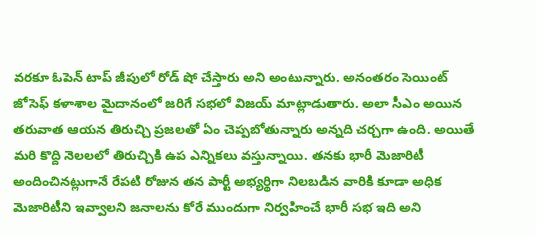వరకూ ఓపెన్ టాప్ జీపులో రోడ్ షో చేస్తారు అని అంటున్నారు. అనంతరం సెయింట్ జోసెఫ్ కళాశాల మైదానంలో జరిగే సభలో విజయ్ మాట్లాడుతారు. అలా సీఎం అయిన తరువాత ఆయన తిరుచ్చి ప్రజలతో ఏం చెప్పబోతున్నారు అన్నది చర్చగా ఉంది. అయితే మరి కొద్ది నెలలలో తిరుచ్చికి ఉప ఎన్నికలు వస్తున్నాయి. తనకు భారీ మెజారిటీ అందించినట్లుగానే రేపటి రోజున తన పార్టీ అభ్యర్థిగా నిలబడిన వారికి కూడా అధిక మెజారిటీని ఇవ్వాలని జనాలను కోరే ముందుగా నిర్వహించే భారీ సభ ఇది అని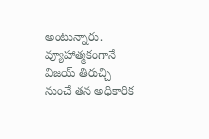అంటున్నారు. వ్యూహాత్మకంగానే విజయ్ తిరుచ్చి నుంచే తన అధికారిక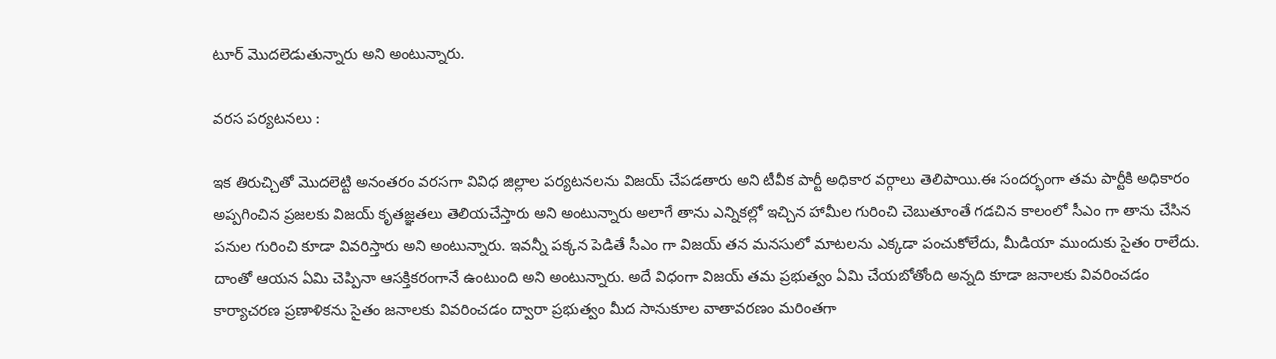టూర్ మొదలెడుతున్నారు అని అంటున్నారు.

వరస పర్యటనలు :

ఇక తిరుచ్చితో మొదలెట్టి అనంతరం వరసగా వివిధ జిల్లాల పర్యటనలను విజయ్ చేపడతారు అని టీవీక పార్టీ అధికార వర్గాలు తెలిపాయి.ఈ సందర్భంగా తమ పార్టీకి అధికారం అప్పగించిన ప్రజలకు విజయ్ కృతజ్ఞతలు తెలియచేస్తారు అని అంటున్నారు అలాగే తాను ఎన్నికల్లో ఇచ్చిన హామీల గురించి చెబుతూంతే గడచిన కాలంలో సీఎం గా తాను చేసిన పనుల గురించి కూడా వివరిస్తారు అని అంటున్నారు. ఇవన్నీ పక్కన పెడితే సీఎం గా విజయ్ తన మనసులో మాటలను ఎక్కడా పంచుకోలేదు, మీడియా ముందుకు సైతం రాలేదు. దాంతో ఆయన ఏమి చెప్పినా ఆసక్తికరంగానే ఉంటుంది అని అంటున్నారు. అదే విధంగా విజయ్ తమ ప్రభుత్వం ఏమి చేయబోతోంది అన్నది కూడా జనాలకు వివరించడం కార్యాచరణ ప్రణాళికను సైతం జనాలకు వివరించడం ద్వారా ప్రభుత్వం మీద సానుకూల వాతావరణం మరింతగా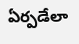ఏర్పడేలా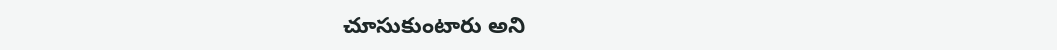చూసుకుంటారు అని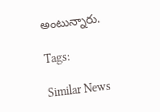అంటున్నారు.

Tags:

Similar News